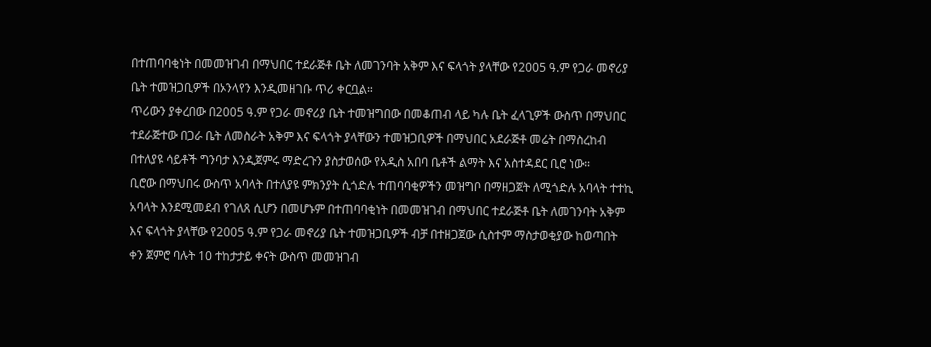በተጠባባቂነት በመመዝገብ በማህበር ተደራጅቶ ቤት ለመገንባት አቅም እና ፍላጎት ያላቸው የ2005 ዓ.ም የጋራ መኖሪያ ቤት ተመዝጋቢዎች በኦንላየን እንዲመዘገቡ ጥሪ ቀርቧል።
ጥሪውን ያቀረበው በ2005 ዓ.ም የጋራ መኖሪያ ቤት ተመዝግበው በመቆጠብ ላይ ካሉ ቤት ፈላጊዎች ውስጥ በማህበር ተደራጅተው በጋራ ቤት ለመስራት አቅም እና ፍላጎት ያላቸውን ተመዝጋቢዎች በማህበር አደራጅቶ መሬት በማስረከብ በተለያዩ ሳይቶች ግንባታ እንዲጀምሩ ማድረጉን ያስታወሰው የአዲስ አበባ ቤቶች ልማት እና አስተዳደር ቢሮ ነው።
ቢሮው በማህበሩ ውስጥ አባላት በተለያዩ ምክንያት ሲጎድሉ ተጠባባቂዎችን መዝግቦ በማዘጋጀት ለሚጎድሉ አባላት ተተኪ አባላት እንደሚመደብ የገለጸ ሲሆን በመሆኑም በተጠባባቂነት በመመዝገብ በማህበር ተደራጅቶ ቤት ለመገንባት አቅም እና ፍላጎት ያላቸው የ2005 ዓ.ም የጋራ መኖሪያ ቤት ተመዝጋቢዎች ብቻ በተዘጋጀው ሲስተም ማስታወቂያው ከወጣበት ቀን ጀምሮ ባሉት 10 ተከታታይ ቀናት ውስጥ መመዝገብ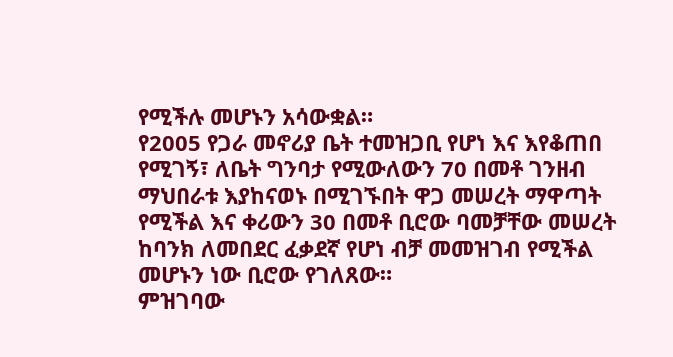የሚችሉ መሆኑን አሳውቋል።
የ2005 የጋራ መኖሪያ ቤት ተመዝጋቢ የሆነ እና እየቆጠበ የሚገኝ፣ ለቤት ግንባታ የሚውለውን 70 በመቶ ገንዘብ ማህበራቱ እያከናወኑ በሚገኙበት ዋጋ መሠረት ማዋጣት የሚችል እና ቀሪውን 30 በመቶ ቢሮው ባመቻቸው መሠረት ከባንክ ለመበደር ፈቃደኛ የሆነ ብቻ መመዝገብ የሚችል መሆኑን ነው ቢሮው የገለጸው።
ምዝገባው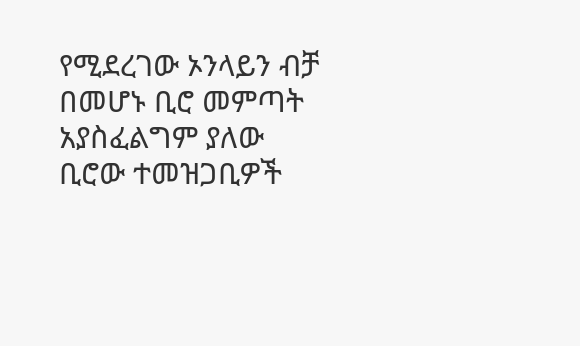የሚደረገው ኦንላይን ብቻ በመሆኑ ቢሮ መምጣት አያስፈልግም ያለው ቢሮው ተመዝጋቢዎች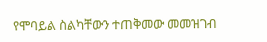የሞባይል ስልካቸውን ተጠቅመው መመዝገብ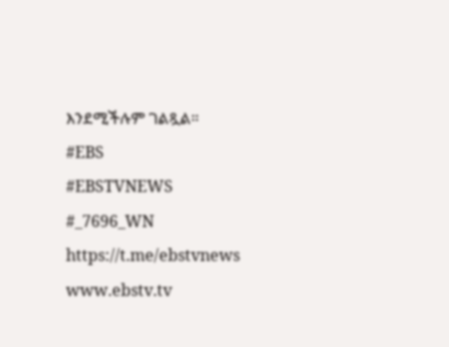እንደሚችሉም ገልጿል።
#EBS
#EBSTVNEWS
#_7696_WN
https://t.me/ebstvnews
www.ebstv.tv